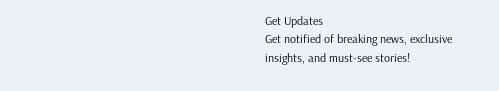Get Updates
Get notified of breaking news, exclusive insights, and must-see stories!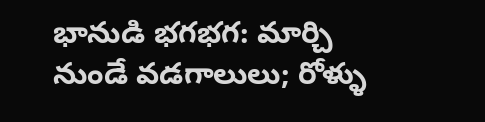భానుడి భగభగ: మార్చి నుండే వడగాలులు; రోళ్ళు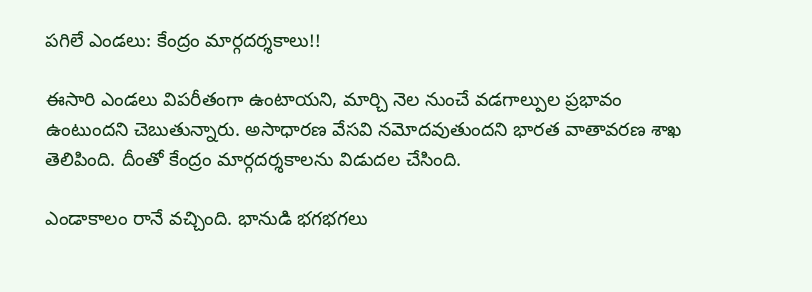పగిలే ఎండలు: కేంద్రం మార్గదర్శకాలు!!

ఈసారి ఎండలు విపరీతంగా ఉంటాయని, మార్చి నెల నుంచే వడగాల్పుల ప్రభావం ఉంటుందని చెబుతున్నారు. అసాధారణ వేసవి నమోదవుతుందని భారత వాతావరణ శాఖ తెలిపింది. దీంతో కేంద్రం మార్గదర్శకాలను విడుదల చేసింది.

ఎండాకాలం రానే వచ్చింది. భానుడి భగభగలు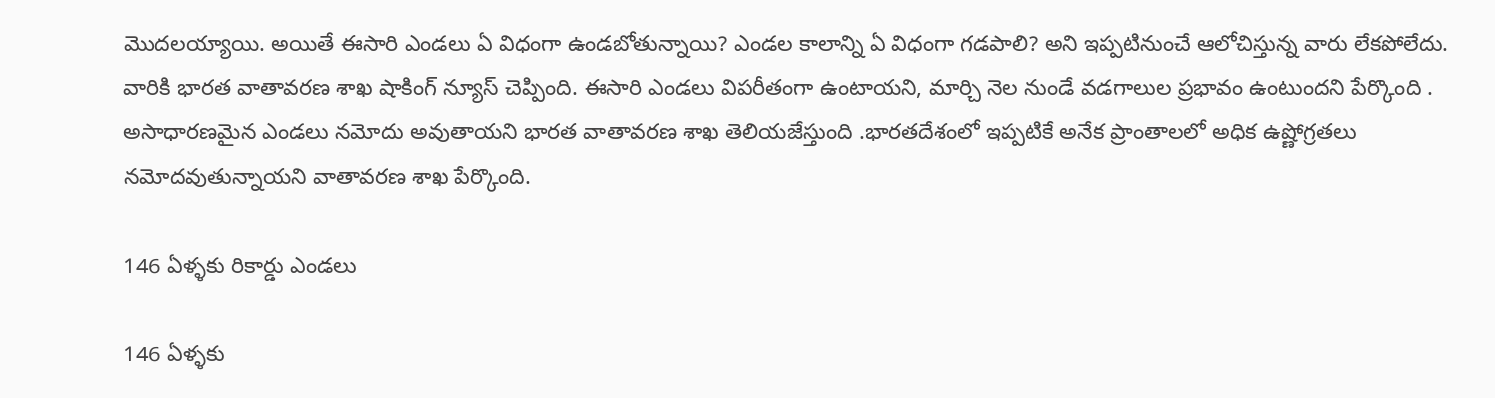మొదలయ్యాయి. అయితే ఈసారి ఎండలు ఏ విధంగా ఉండబోతున్నాయి? ఎండల కాలాన్ని ఏ విధంగా గడపాలి? అని ఇప్పటినుంచే ఆలోచిస్తున్న వారు లేకపోలేదు. వారికి భారత వాతావరణ శాఖ షాకింగ్ న్యూస్ చెప్పింది. ఈసారి ఎండలు విపరీతంగా ఉంటాయని, మార్చి నెల నుండే వడగాలుల ప్రభావం ఉంటుందని పేర్కొంది . అసాధారణమైన ఎండలు నమోదు అవుతాయని భారత వాతావరణ శాఖ తెలియజేస్తుంది .భారతదేశంలో ఇప్పటికే అనేక ప్రాంతాలలో అధిక ఉష్ణోగ్రతలు నమోదవుతున్నాయని వాతావరణ శాఖ పేర్కొంది.

146 ఏళ్ళకు రికార్డు ఎండలు

146 ఏళ్ళకు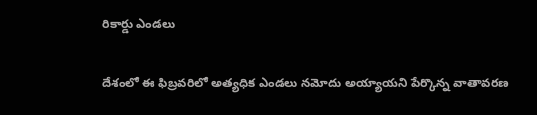రికార్డు ఎండలు

దేశంలో ఈ ఫిబ్రవరిలో అత్యధిక ఎండలు నమోదు అయ్యాయని పేర్కొన్న వాతావరణ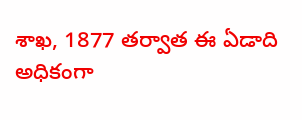శాఖ, 1877 తర్వాత ఈ ఏడాది అధికంగా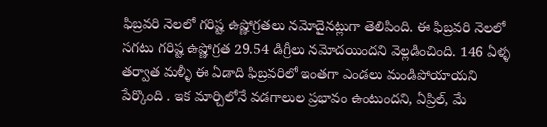ఫిబ్రవరి నెలలో గరిష్ట ఉష్ణోగ్రతలు నమోదైనట్లుగా తెలిపింది. ఈ ఫిబ్రవరి నెలలో సగటు గరిష్ట ఉష్ణోగ్రత 29.54 డిగ్రీలు నమోదయిందని వెల్లడించింది. 146 ఏళ్ళ తర్వాత మళ్ళీ ఈ ఏడాది ఫిబ్రవరిలో ఇంతగా ఎండలు మండిపోయాయని పేర్కొంది . ఇక మార్చిలోనే వడగాలుల ప్రభావం ఉంటుందని, ఏప్రిల్, మే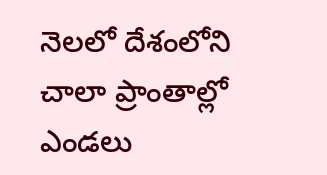నెలలో దేశంలోని చాలా ప్రాంతాల్లో ఎండలు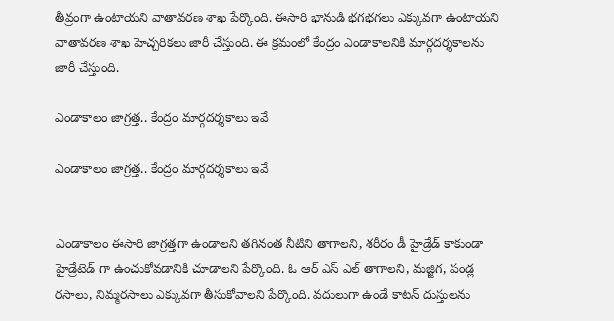తీవ్రంగా ఉంటాయని వాతావరణ శాఖ పేర్కొంది. ఈసారి భానుడి భగభగలు ఎక్కువగా ఉంటాయని వాతావరణ శాఖ హెచ్చరికలు జారీ చేస్తుంది. ఈ క్రమంలో కేంద్రం ఎండాకాలనికి మార్గదర్శకాలను జారీ చేస్తుంది.

ఎండాకాలం జాగ్రత్త.. కేంద్రం మార్గదర్శకాలు ఇవే

ఎండాకాలం జాగ్రత్త.. కేంద్రం మార్గదర్శకాలు ఇవే


ఎండాకాలం ఈసారి జాగ్రత్తగా ఉండాలని తగినంత నీటిని తాగాలని, శరీరం డీ హైడ్రేడ్ కాకుండా హైడ్రేటెడ్ గా ఉంచుకోవడానికి చూడాలని పేర్కొంది. ఓ ఆర్ ఎస్ ఎల్ తాగాలని, మజ్జిగ, పండ్ల రసాలు, నిమ్మరసాలు ఎక్కువగా తీసుకోవాలని పేర్కొంది. వదులుగా ఉండే కాటన్ దుస్తులను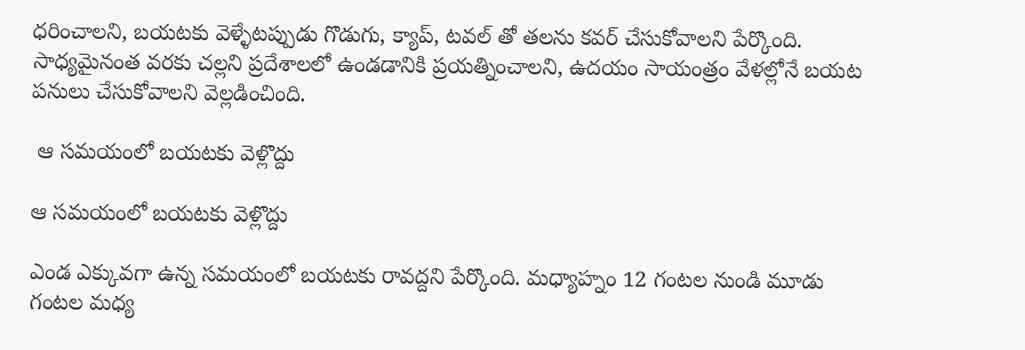ధరించాలని, బయటకు వెళ్ళేటప్పుడు గొడుగు, క్యాప్, టవల్ తో తలను కవర్ చేసుకోవాలని పేర్కొంది. సాధ్యమైనంత వరకు చల్లని ప్రదేశాలలో ఉండడానికి ప్రయత్నించాలని, ఉదయం సాయంత్రం వేళల్లోనే బయట పనులు చేసుకోవాలని వెల్లడించింది.

 ఆ సమయంలో బయటకు వెళ్లొద్దు

ఆ సమయంలో బయటకు వెళ్లొద్దు

ఎండ ఎక్కువగా ఉన్న సమయంలో బయటకు రావద్దని పేర్కొంది. మధ్యాహ్నం 12 గంటల నుండి మూడు గంటల మధ్య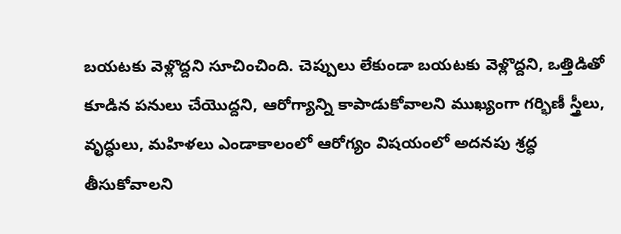బయటకు వెళ్లొద్దని సూచించింది. చెప్పులు లేకుండా బయటకు వెళ్లొద్దని, ఒత్తిడితో కూడిన పనులు చేయొద్దని, ఆరోగ్యాన్ని కాపాడుకోవాలని ముఖ్యంగా గర్భిణీ స్త్రీలు, వృద్ధులు, మహిళలు ఎండాకాలంలో ఆరోగ్యం విషయంలో అదనపు శ్రద్ధ తీసుకోవాలని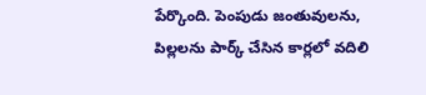పేర్కొంది. పెంపుడు జంతువులను, పిల్లలను పార్క్ చేసిన కార్లలో వదిలి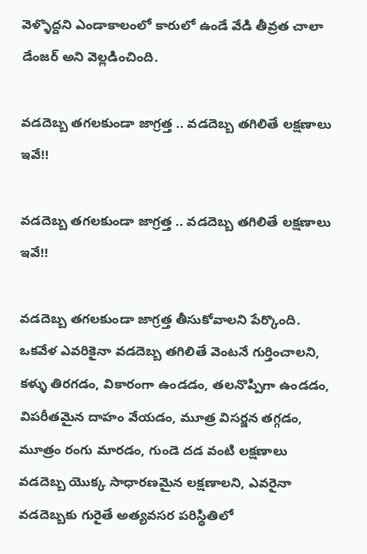వెళ్ళొద్దని ఎండాకాలంలో కారులో ఉండే వేడి తీవ్రత చాలా డేంజర్ అని వెల్లడించింది.

వడదెబ్బ తగలకుండా జాగ్రత్త .. వడదెబ్బ తగిలితే లక్షణాలు ఇవే!!

వడదెబ్బ తగలకుండా జాగ్రత్త .. వడదెబ్బ తగిలితే లక్షణాలు ఇవే!!

వడదెబ్బ తగలకుండా జాగ్రత్త తీసుకోవాలని పేర్కొంది. ఒకవేళ ఎవరికైనా వడదెబ్బ తగిలితే వెంటనే గుర్తించాలని, కళ్ళు తిరగడం, వికారంగా ఉండడం, తలనొప్పిగా ఉండడం, విపరీతమైన దాహం వేయడం, మూత్ర విసర్జన తగ్గడం, మూత్రం రంగు మారడం, గుండె దడ వంటి లక్షణాలు వడదెబ్బ యొక్క సాధారణమైన లక్షణాలని, ఎవరైనా వడదెబ్బకు గురైతే అత్యవసర పరిస్థితిలో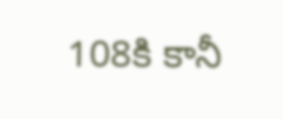108కి కానీ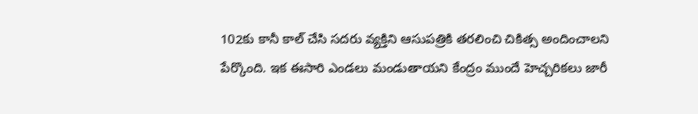102కు కానీ కాల్ చేసి సదరు వ్యక్తిని ఆసుపత్రికి తరలించి చికిత్స అందించాలని పేర్కొంది. ఇక ఈసారి ఎండలు మండుతాయని కేంద్రం ముందే హెచ్చరికలు జారీ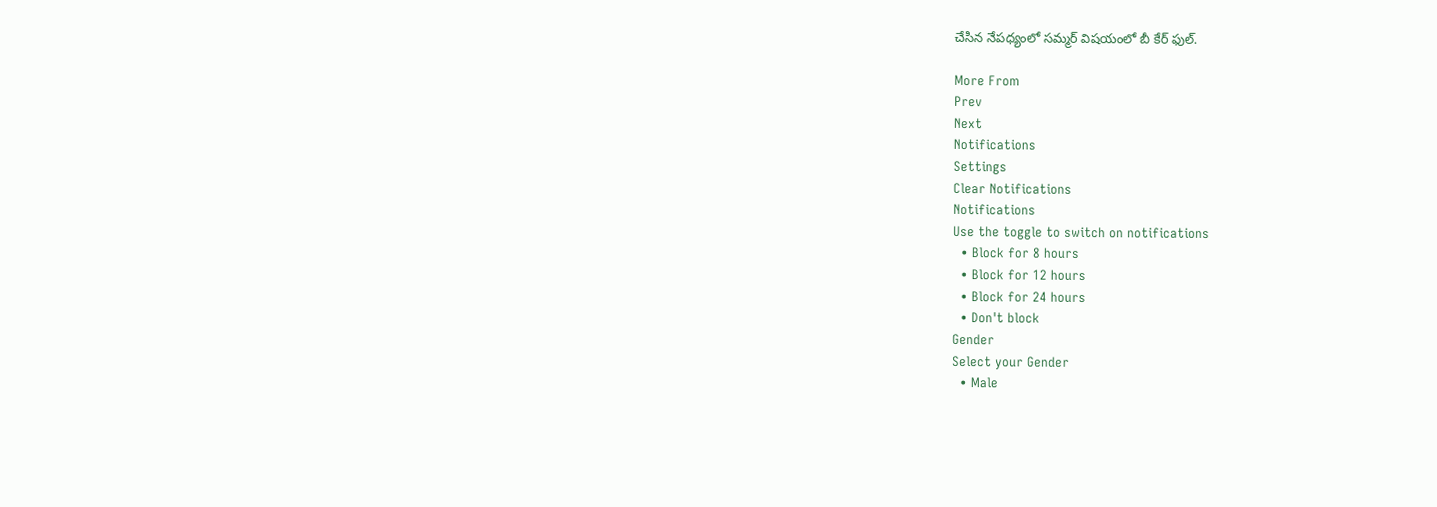చేసిన నేపధ్యంలో సమ్మర్ విషయంలో బీ కేర్ ఫుల్.

More From
Prev
Next
Notifications
Settings
Clear Notifications
Notifications
Use the toggle to switch on notifications
  • Block for 8 hours
  • Block for 12 hours
  • Block for 24 hours
  • Don't block
Gender
Select your Gender
  • Male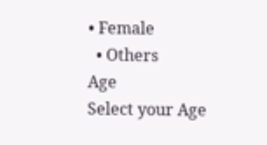• Female
  • Others
Age
Select your Age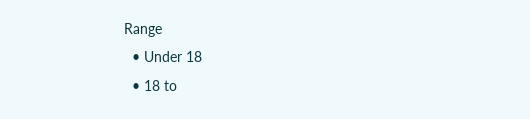Range
  • Under 18
  • 18 to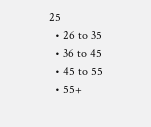25
  • 26 to 35
  • 36 to 45
  • 45 to 55
  • 55+